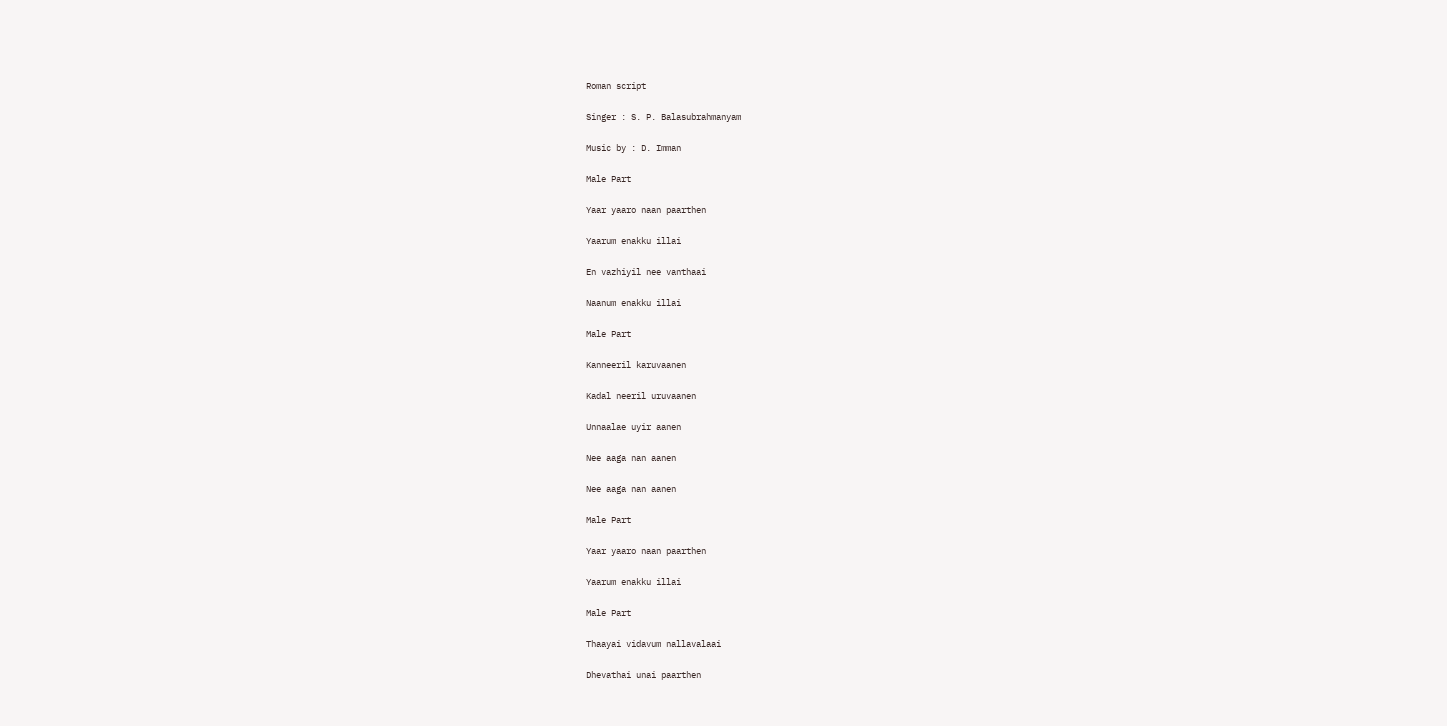Roman script

Singer : S. P. Balasubrahmanyam

Music by : D. Imman

Male Part

Yaar yaaro naan paarthen

Yaarum enakku illai

En vazhiyil nee vanthaai

Naanum enakku illai

Male Part

Kanneeril karuvaanen

Kadal neeril uruvaanen

Unnaalae uyir aanen

Nee aaga nan aanen

Nee aaga nan aanen

Male Part

Yaar yaaro naan paarthen

Yaarum enakku illai

Male Part

Thaayai vidavum nallavalaai

Dhevathai unai paarthen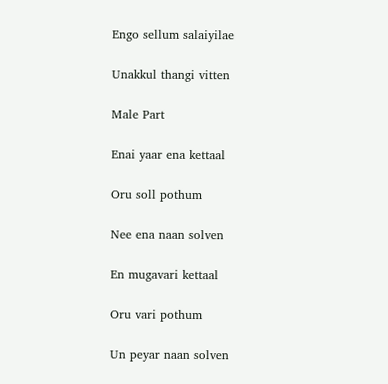Engo sellum salaiyilae

Unakkul thangi vitten

Male Part

Enai yaar ena kettaal

Oru soll pothum

Nee ena naan solven

En mugavari kettaal

Oru vari pothum

Un peyar naan solven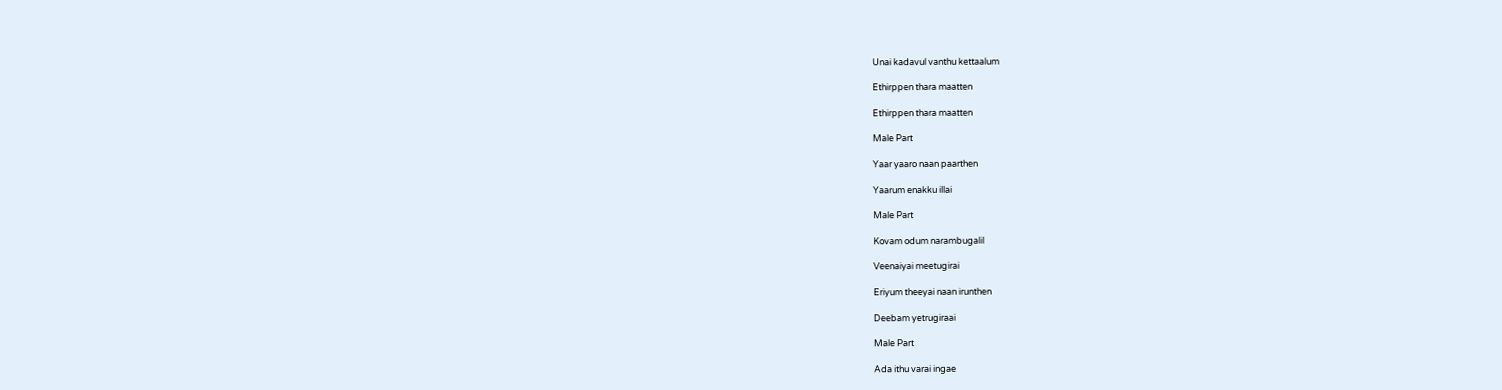Unai kadavul vanthu kettaalum

Ethirppen thara maatten

Ethirppen thara maatten

Male Part

Yaar yaaro naan paarthen

Yaarum enakku illai

Male Part

Kovam odum narambugalil

Veenaiyai meetugirai

Eriyum theeyai naan irunthen

Deebam yetrugiraai

Male Part

Ada ithu varai ingae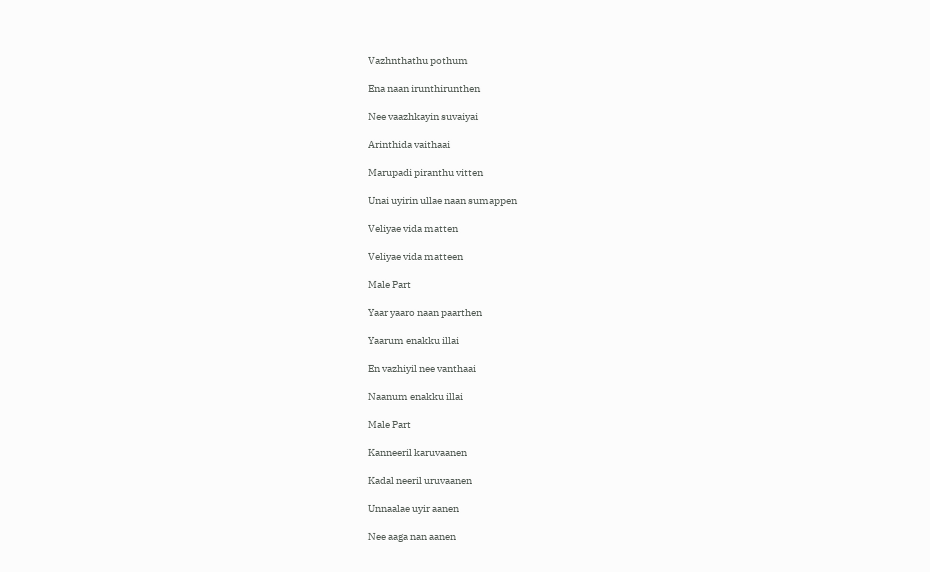Vazhnthathu pothum

Ena naan irunthirunthen

Nee vaazhkayin suvaiyai

Arinthida vaithaai

Marupadi piranthu vitten

Unai uyirin ullae naan sumappen

Veliyae vida matten

Veliyae vida matteen

Male Part

Yaar yaaro naan paarthen

Yaarum enakku illai

En vazhiyil nee vanthaai

Naanum enakku illai

Male Part

Kanneeril karuvaanen

Kadal neeril uruvaanen

Unnaalae uyir aanen

Nee aaga nan aanen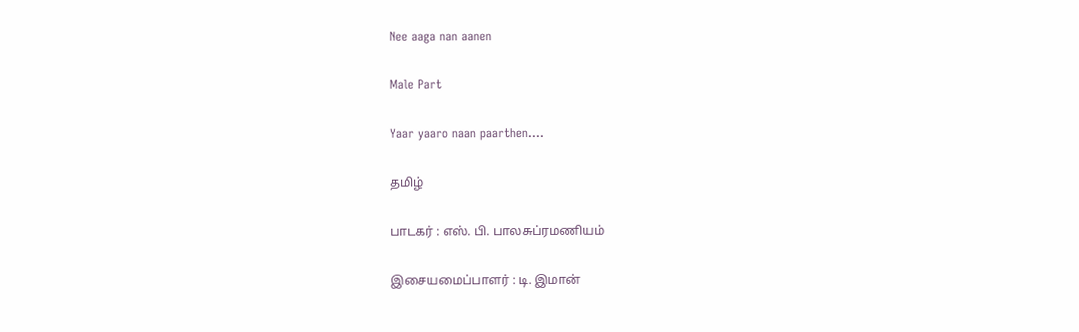Nee aaga nan aanen

Male Part

Yaar yaaro naan paarthen….

தமிழ்

பாடகர் : எஸ். பி. பாலசுப்ரமணியம்

இசையமைப்பாளர் : டி. இமான்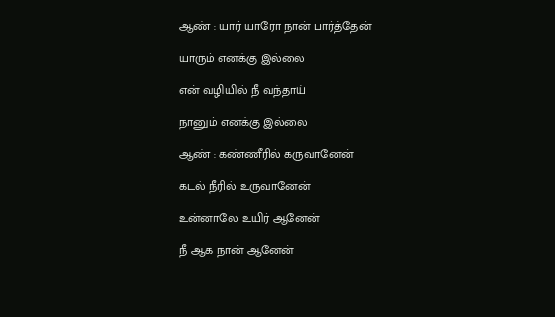ஆண் : யார் யாரோ நான் பார்த்தேன்

யாரும் எனக்கு இல்லை

என் வழியில் நீ வந்தாய்

நானும் எனக்கு இல்லை

ஆண் : கண்ணீரில் கருவானேன்

கடல் நீரில் உருவானேன்

உன்னாலே உயிர் ஆனேன்

நீ ஆக நான் ஆனேன்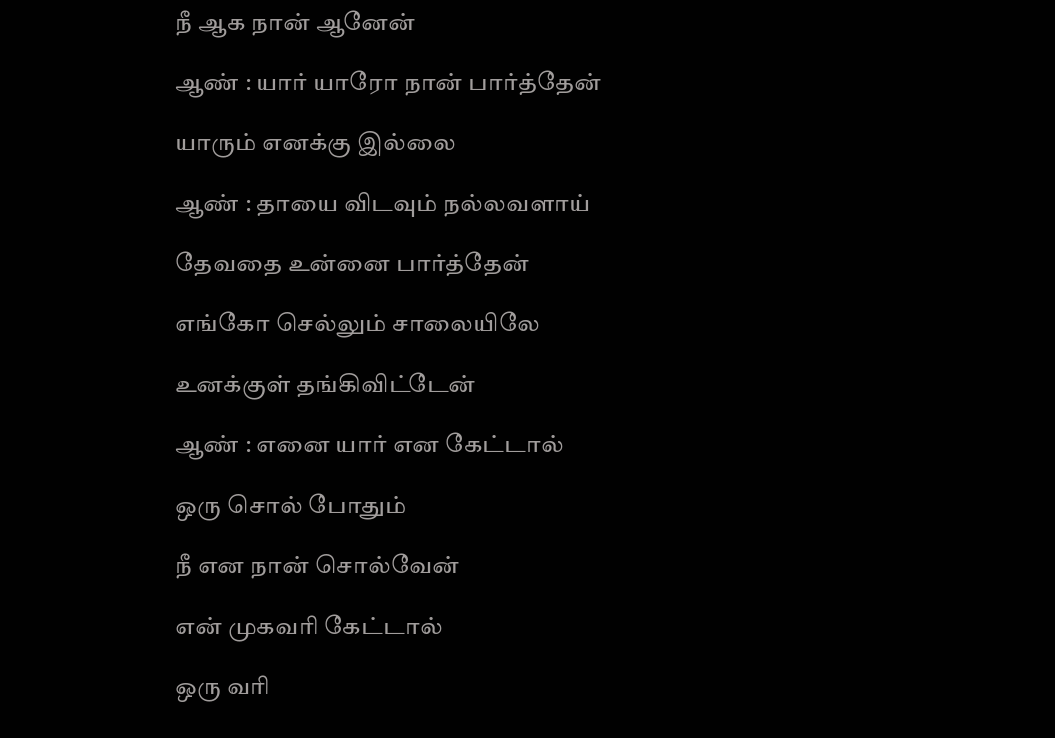நீ ஆக நான் ஆனேன்

ஆண் : யார் யாரோ நான் பார்த்தேன்

யாரும் எனக்கு இல்லை

ஆண் : தாயை விடவும் நல்லவளாய்

தேவதை உன்னை பார்த்தேன்

எங்கோ செல்லும் சாலையிலே

உனக்குள் தங்கிவிட்டேன்

ஆண் : எனை யார் என கேட்டால்

ஒரு சொல் போதும்

நீ என நான் சொல்வேன்

என் முகவரி கேட்டால்

ஒரு வரி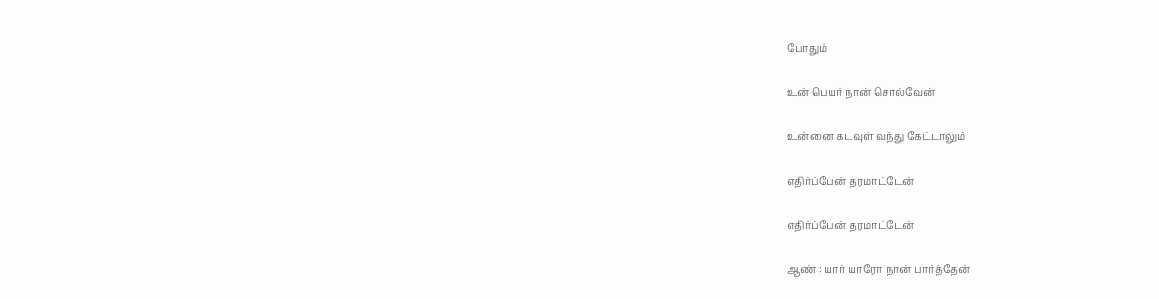போதும்

உன் பெயர் நான் சொல்வேன்

உன்னை கடவுள் வந்து கேட்டாலும்

எதிர்ப்பேன் தரமாட்டேன்

எதிர்ப்பேன் தரமாட்டேன்

ஆண் : யார் யாரோ நான் பார்த்தேன்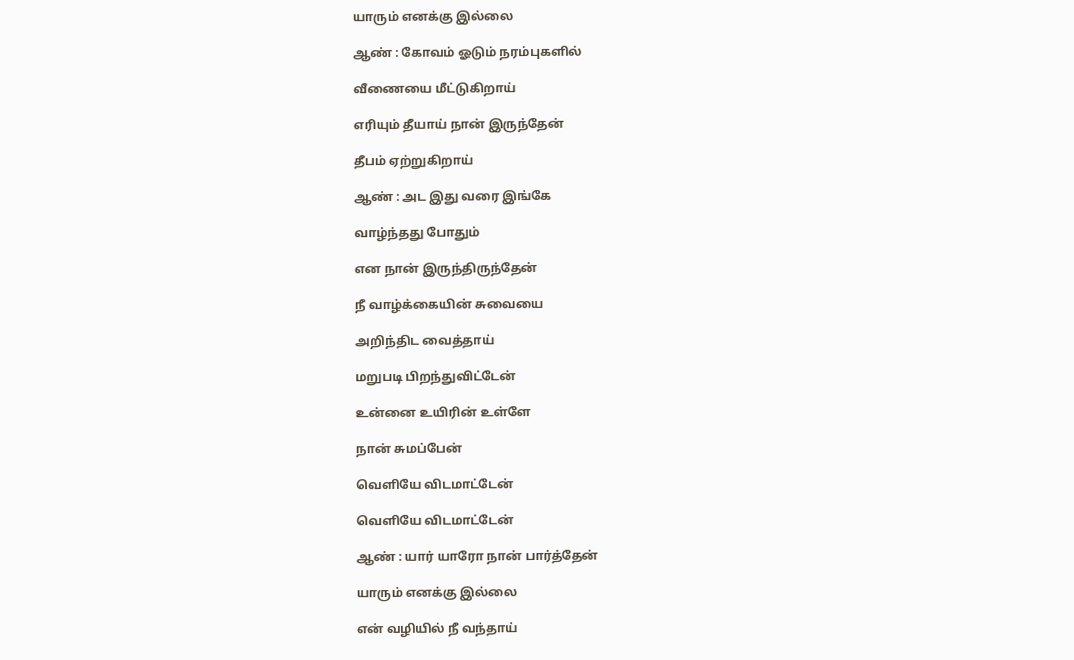யாரும் எனக்கு இல்லை

ஆண் : கோவம் ஓடும் நரம்புகளில்

வீணையை மீட்டுகிறாய்

எரியும் தீயாய் நான் இருந்தேன்

தீபம் ஏற்றுகிறாய்

ஆண் : அட இது வரை இங்கே

வாழ்ந்தது போதும்

என நான் இருந்திருந்தேன்

நீ வாழ்க்கையின் சுவையை

அறிந்திட வைத்தாய்

மறுபடி பிறந்துவிட்டேன்

உன்னை உயிரின் உள்ளே

நான் சுமப்பேன்

வெளியே விடமாட்டேன்

வெளியே விடமாட்டேன்

ஆண் : யார் யாரோ நான் பார்த்தேன்

யாரும் எனக்கு இல்லை

என் வழியில் நீ வந்தாய்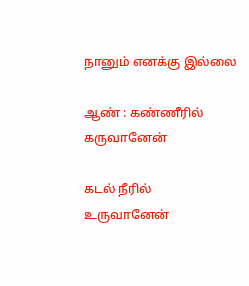நானும் எனக்கு இல்லை

ஆண் : கண்ணீரில் கருவானேன்

கடல் நீரில் உருவானேன்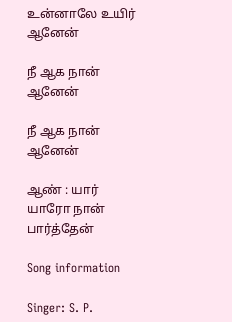உன்னாலே உயிர் ஆனேன்

நீ ஆக நான் ஆனேன்

நீ ஆக நான் ஆனேன்

ஆண் : யார் யாரோ நான் பார்த்தேன்

Song information

Singer: S. P.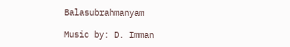Balasubrahmanyam

Music by: D. Imman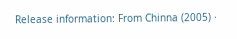Release information: From Chinna (2005) ·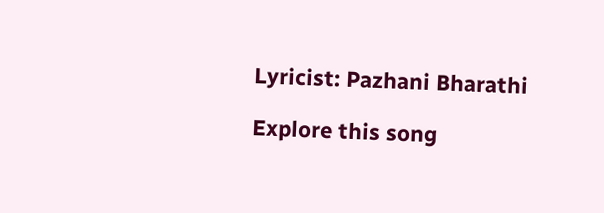Lyricist: Pazhani Bharathi

Explore this song